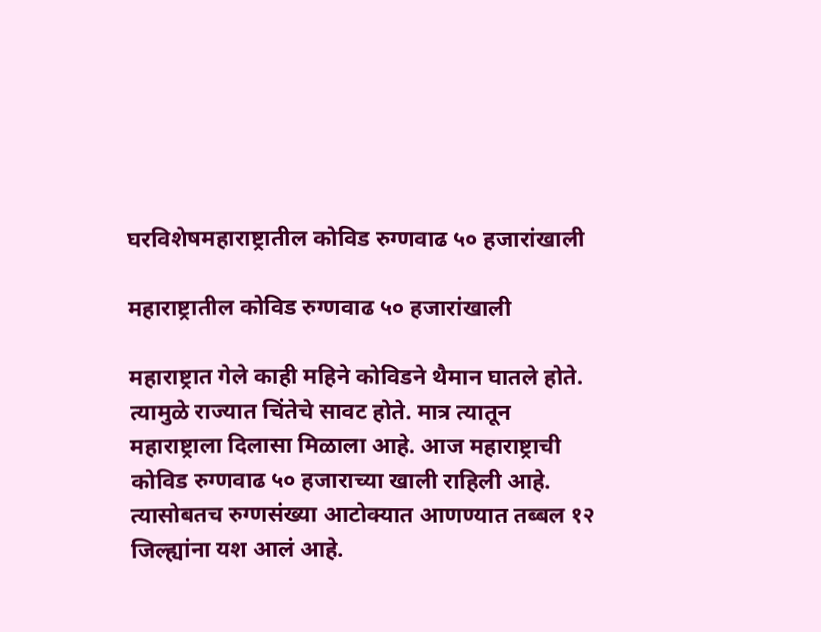घरविशेषमहाराष्ट्रातील कोविड रुग्णवाढ ५० हजारांखाली

महाराष्ट्रातील कोविड रुग्णवाढ ५० हजारांखाली

महाराष्ट्रात गेले काही महिने कोविडने थैमान घातले होते. त्यामुळे राज्यात चिंतेचे सावट होते. मात्र त्यातून महाराष्ट्राला दिलासा मिळाला आहे. आज महाराष्ट्राची कोविड रुग्णवाढ ५० हजाराच्या खाली राहिली आहे. त्यासोबतच रुग्णसंख्या आटोक्यात आणण्यात तब्बल १२ जिल्ह्यांना यश आलं आहे.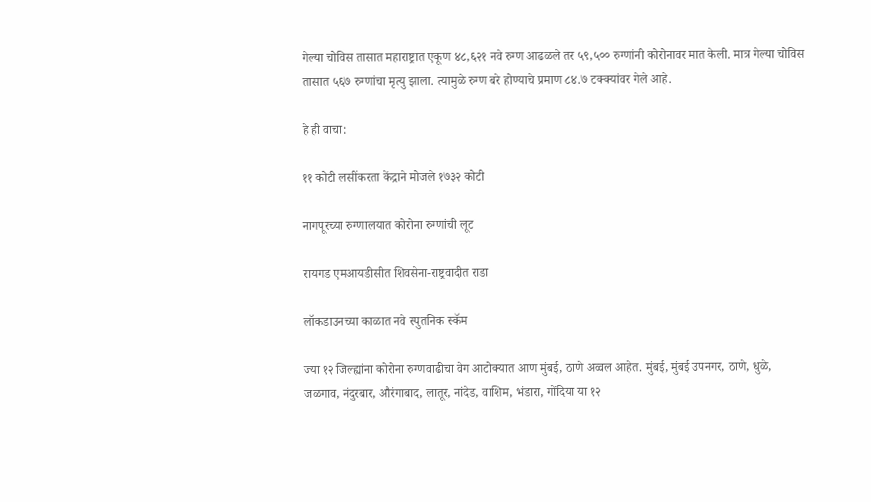गेल्या चोविस तासात महाराष्ट्रात एकूण ४८,६२१ नवे रुग्ण आढळले तर ५९,५०० रुग्णांनी कोरोनावर मात केली. मात्र गेल्या चोविस तासात ५६७ रुग्णांचा मृत्यु झाला. त्यामुळे रुग्ण बरे होण्याचे प्रमाण ८४.७ टक्क्यांवर गेले आहे.

हे ही वाचा:

११ कोटी लसींकरता केंद्राने मोजले १७३२ कोटी

नागपूरच्या रुग्णालयात कोरोना रुग्णांची लूट

रायगड एमआयडीसीत शिवसेना-राष्ट्रवादीत राडा

लॉकडाउनच्या काळात नवे स्पुतनिक स्कॅम

ज्या १२ जिल्ह्यांना कोरोना रुग्णवाढीचा वेग आटोक्यात आण मुंबई, ठाणे अव्वल आहेत. मुंबई, मुंबई उपनगर, ठाणे, धुळे, जळगाव, नंदुरबार, औरंगाबाद, लातूर, नांदेड, वाशिम, भंडारा, गोंदिया या १२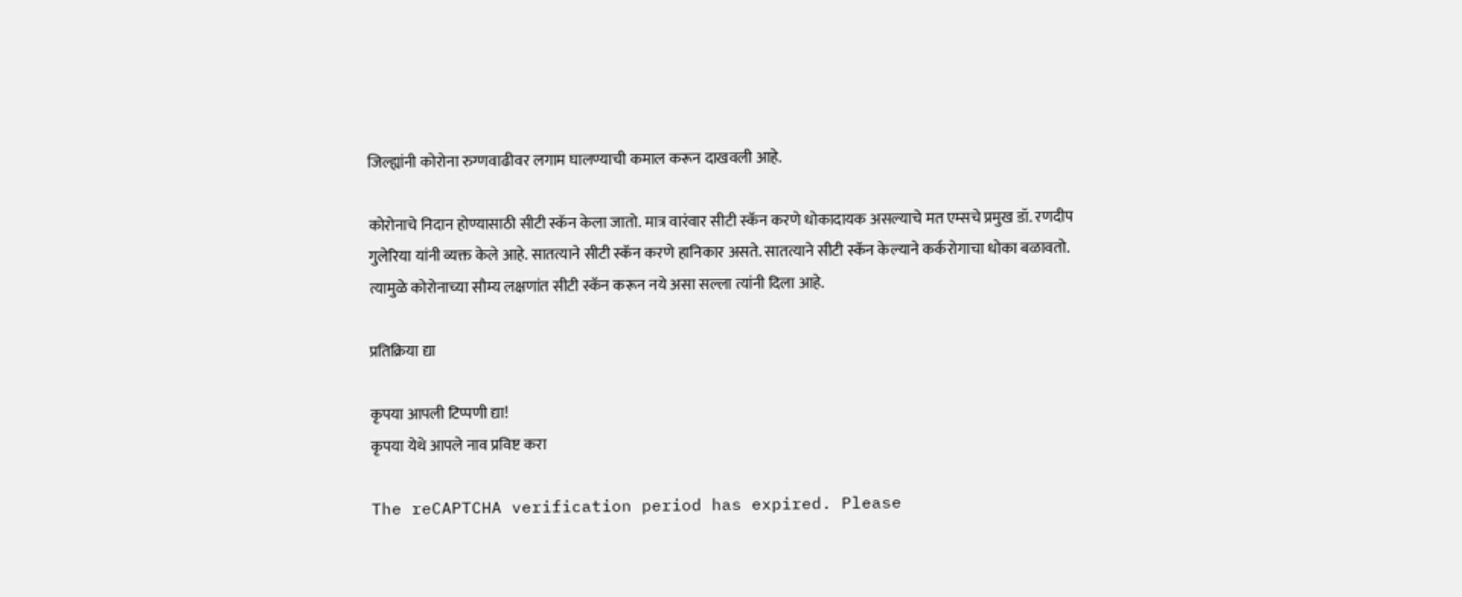जिल्ह्यांनी कोरोना रुग्णवाढीवर लगाम घालण्याची कमाल करून दाखवली आहे.

कोरोनाचे निदान होण्यासाठी सीटी स्कॅन केला जातो. मात्र वारंवार सीटी स्कॅन करणे धोकादायक असल्याचे मत एम्सचे प्रमुख डॉ. रणदीप गुलेरिया यांनी व्यक्त केले आहे. सातत्याने सीटी स्कॅन करणे हानिकार असते. सातत्याने सीटी स्कॅन केल्याने कर्करोगाचा धोका बळावतो. त्यामुळे कोरोनाच्या सौम्य लक्षणांत सीटी स्कॅन करून नये असा सल्ला त्यांनी दिला आहे.

प्रतिक्रिया द्या

कृपया आपली टिप्पणी द्या!
कृपया येथे आपले नाव प्रविष्ट करा

The reCAPTCHA verification period has expired. Please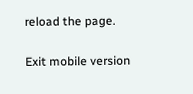reload the page.

Exit mobile version